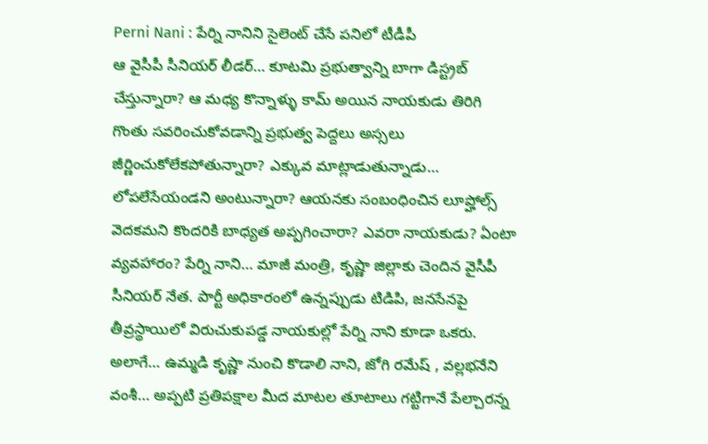Perni Nani : పేర్ని నానిని సైలెంట్ చేసే పనిలో టీడీపీ
ఆ వైసీపీ సీనియర్ లీడర్… కూటమి ప్రభుత్వాన్ని బాగా డిస్ట్రబ్ చేస్తున్నారా? ఆ మధ్య కొన్నాళ్ళు కామ్ అయిన నాయకుడు తిరిగి గొంతు సవరించుకోవడాన్ని ప్రభుత్వ పెద్దలు అస్సలు జీర్ణించుకోలేకపోతున్నారా? ఎక్కువ మాట్లాడుతున్నాడు… లోపలేసేయండని అంటున్నారా? ఆయనకు సంబంధించిన లూప్హోల్స్ వెదకమని కొందరికి బాధ్యత అప్పగించారా? ఎవరా నాయకుడు? ఏంటా వ్యవహారం? పేర్ని నాని… మాజీ మంత్రి, కృష్ణా జిల్లాకు చెందిన వైసీపీ సీనియర్ నేత. పార్టీ అధికారంలో ఉన్నప్పుడు టిడిపి, జనసేనపై తీవ్రస్థాయిలో విరుచుకుపడ్డ నాయకుల్లో పేర్ని నాని కూడా ఒకరు. అలాగే… ఉమ్మడి కృష్ణా నుంచి కొడాలి నాని, జోగి రమేష్ , వల్లభనేని వంశీ… అప్పటి ప్రతిపక్షాల మీద మాటల తూటాలు గట్టిగానే పేల్చారన్న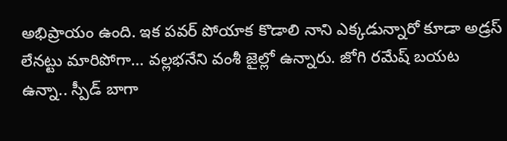అభిప్రాయం ఉంది. ఇక పవర్ పోయాక కొడాలి నాని ఎక్కడున్నారో కూడా అడ్రస్ లేనట్టు మారిపోగా… వల్లభనేని వంశీ జైల్లో ఉన్నారు. జోగి రమేష్ బయట ఉన్నా.. స్పీడ్ బాగా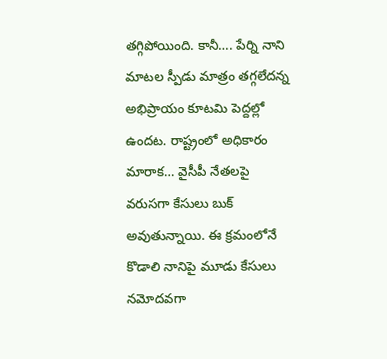తగ్గిపోయింది. కానీ…. పేర్ని నాని మాటల స్పీడు మాత్రం తగ్గలేదన్న అభిప్రాయం కూటమి పెద్దల్లో ఉందట. రాష్ట్రంలో అధికారం మారాక… వైసీపీ నేతలపై వరుసగా కేసులు బుక్ అవుతున్నాయి. ఈ క్రమంలోనే కొడాలి నానిపై మూడు కేసులు నమోదవగా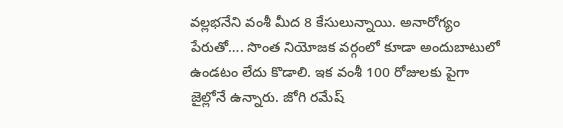వల్లభనేని వంశీ మీద 8 కేసులున్నాయి. అనారోగ్యం పేరుతో…. సొంత నియోజక వర్గంలో కూడా అందుబాటులో ఉండటం లేదు కొడాలి. ఇక వంశీ 100 రోజులకు పైగా జైల్లోనే ఉన్నారు. జోగి రమేష్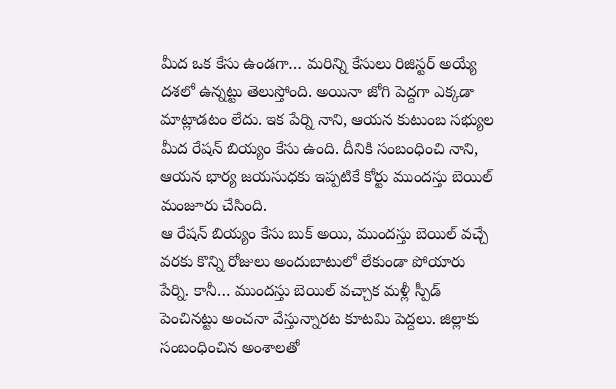మీద ఒక కేసు ఉండగా… మరిన్ని కేసులు రిజిస్టర్ అయ్యే దశలో ఉన్నట్టు తెలుస్తోంది. అయినా జోగి పెద్దగా ఎక్కడా మాట్లాడటం లేదు. ఇక పేర్ని నాని, ఆయన కుటుంబ సభ్యుల మీద రేషన్ బియ్యం కేసు ఉంది. దీనికి సంబంధించి నాని, ఆయన భార్య జయసుధకు ఇప్పటికే కోర్టు ముందస్తు బెయిల్ మంజూరు చేసింది.
ఆ రేషన్ బియ్యం కేసు బుక్ అయి, ముందస్తు బెయిల్ వచ్చే వరకు కొన్ని రోజులు అందుబాటులో లేకుండా పోయారు పేర్ని. కానీ… ముందస్తు బెయిల్ వచ్చాక మళ్లీ స్పీడ్ పెంచినట్టు అంచనా వేస్తున్నారట కూటమి పెద్దలు. జిల్లాకు సంబంధించిన అంశాలతో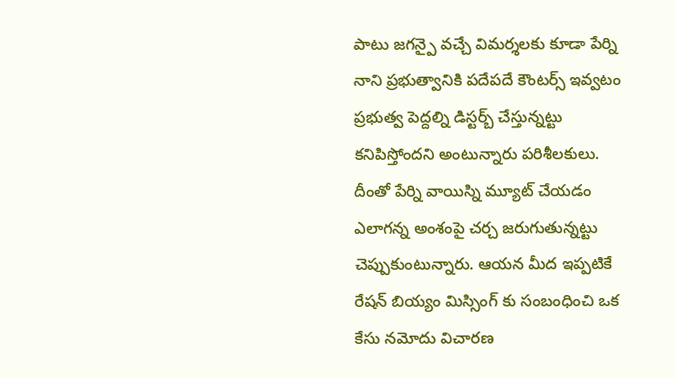పాటు జగన్పై వచ్చే విమర్శలకు కూడా పేర్ని నాని ప్రభుత్వానికి పదేపదే కౌంటర్స్ ఇవ్వటం ప్రభుత్వ పెద్దల్ని డిస్టర్బ్ చేస్తున్నట్టు కనిపిస్తోందని అంటున్నారు పరిశీలకులు. దీంతో పేర్ని వాయిస్ని మ్యూట్ చేయడం ఎలాగన్న అంశంపై చర్చ జరుగుతున్నట్టు చెప్పుకుంటున్నారు. ఆయన మీద ఇప్పటికే రేషన్ బియ్యం మిస్సింగ్ కు సంబంధించి ఒక కేసు నమోదు విచారణ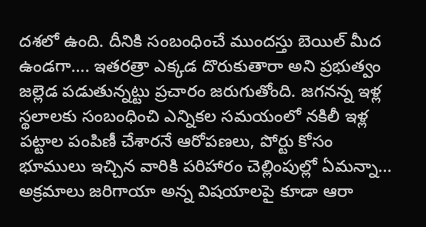దశలో ఉంది. దీనికి సంబంధించే ముందస్తు బెయిల్ మీద ఉండగా…. ఇతరత్రా ఎక్కడ దొరుకుతారా అని ప్రభుత్వం జల్లెడ పడుతున్నట్టు ప్రచారం జరుగుతోంది. జగనన్న ఇళ్ల స్థలాలకు సంబంధించి ఎన్నికల సమయంలో నకిలీ ఇళ్ల పట్టాల పంపిణీ చేశారనే ఆరోపణలు, పోర్టు కోసం భూములు ఇచ్చిన వారికి పరిహారం చెల్లింపుల్లో ఏమన్నా… అక్రమాలు జరిగాయా అన్న విషయాలపై కూడా ఆరా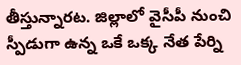తీస్తున్నారట. జిల్లాలో వైసీపీ నుంచి స్పీడుగా ఉన్న ఒకే ఒక్క నేత పేర్ని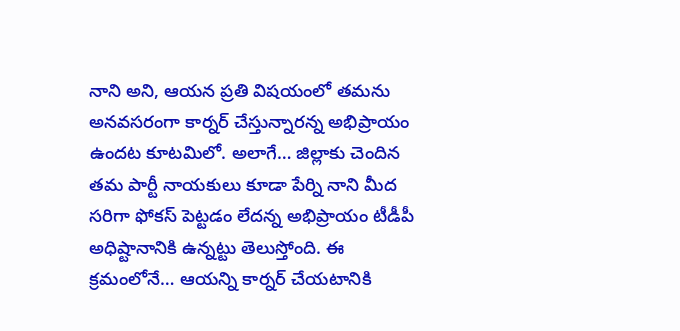నాని అని, ఆయన ప్రతి విషయంలో తమను అనవసరంగా కార్నర్ చేస్తున్నారన్న అభిప్రాయం ఉందట కూటమిలో. అలాగే… జిల్లాకు చెందిన తమ పార్టీ నాయకులు కూడా పేర్ని నాని మీద సరిగా ఫోకస్ పెట్టడం లేదన్న అభిప్రాయం టీడీపీ అధిష్టానానికి ఉన్నట్టు తెలుస్తోంది. ఈ క్రమంలోనే… ఆయన్ని కార్నర్ చేయటానికి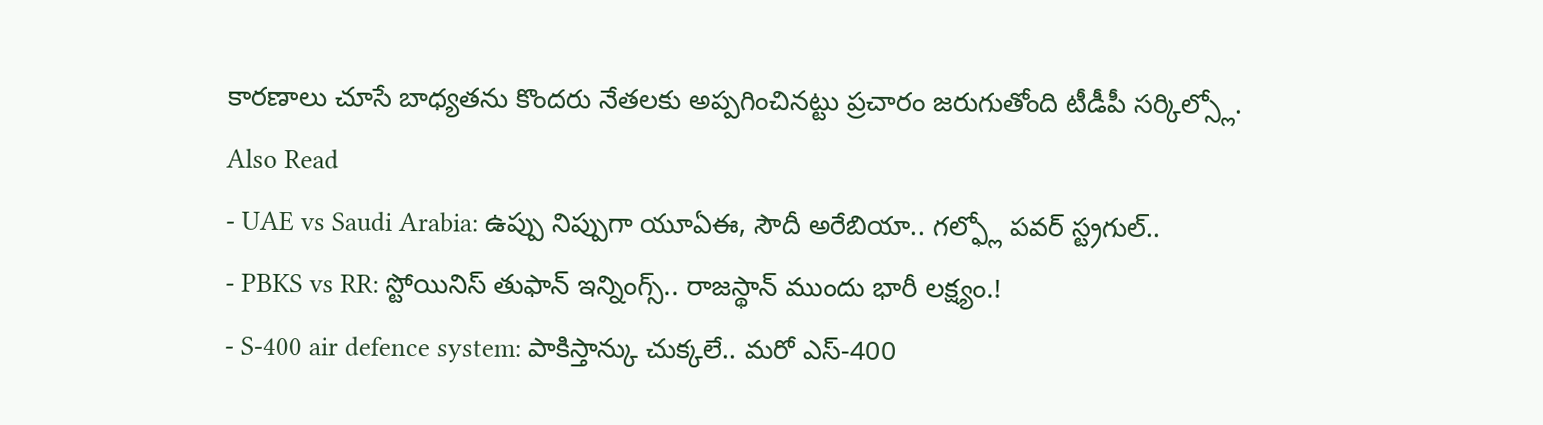కారణాలు చూసే బాధ్యతను కొందరు నేతలకు అప్పగించినట్టు ప్రచారం జరుగుతోంది టీడీపీ సర్కిల్స్లో.
Also Read
- UAE vs Saudi Arabia: ఉప్పు నిప్పుగా యూఏఈ, సౌదీ అరేబియా.. గల్ఫ్లో పవర్ స్ట్రగుల్..
- PBKS vs RR: స్టోయినిస్ తుఫాన్ ఇన్నింగ్స్.. రాజస్థాన్ ముందు భారీ లక్ష్యం.!
- S-400 air defence system: పాకిస్తాన్కు చుక్కలే.. మరో ఎస్-400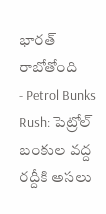భారత్ రాబోతోంది
- Petrol Bunks Rush: పెట్రోల్ బంకుల వద్ద రద్దీకి అసలు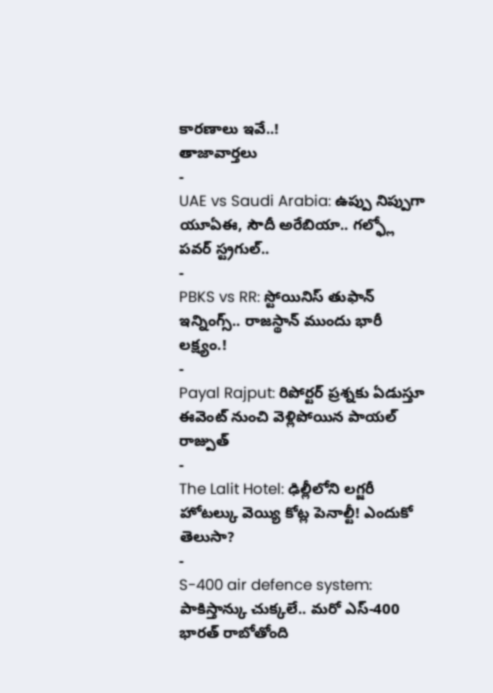కారణాలు ఇవే..!
తాజావార్తలు
-
UAE vs Saudi Arabia: ఉప్పు నిప్పుగా యూఏఈ, సౌదీ అరేబియా.. గల్ఫ్లో పవర్ స్ట్రగుల్..
-
PBKS vs RR: స్టోయినిస్ తుఫాన్ ఇన్నింగ్స్.. రాజస్థాన్ ముందు భారీ లక్ష్యం.!
-
Payal Rajput: రిపోర్టర్ ప్రశ్నకు ఏడుస్తూ ఈవెంట్ నుంచి వెళ్లిపోయిన పాయల్ రాజ్పుత్
-
The Lalit Hotel: ఢిల్లీలోని లగ్జరీ హోటల్కు వెయ్యి కోట్ల పెనాల్టీ! ఎందుకో తెలుసా?
-
S-400 air defence system: పాకిస్తాన్కు చుక్కలే.. మరో ఎస్-400 భారత్ రాబోతోంది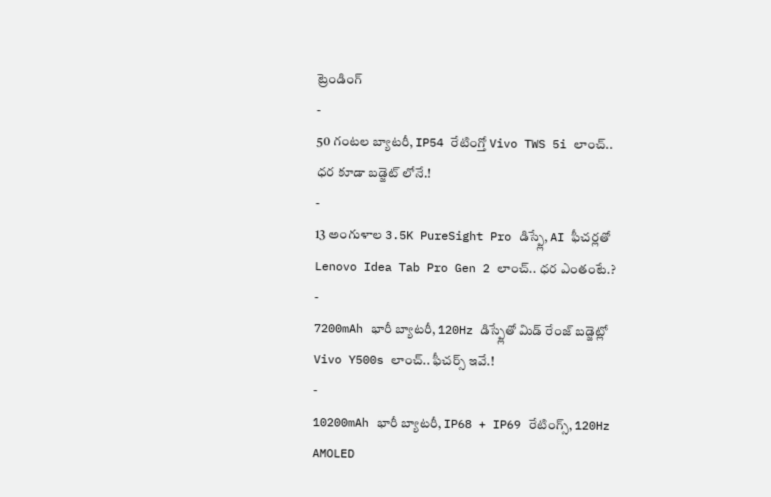ట్రెండింగ్
-
50 గంటల బ్యాటరీ, IP54 రేటింగ్తో Vivo TWS 5i లాంచ్.. ధర కూడా బడ్జెట్ లోనే.!
-
13 అంగుళాల 3.5K PureSight Pro డిస్ప్లే, AI ఫీచర్లతో Lenovo Idea Tab Pro Gen 2 లాంచ్.. ధర ఎంతంటే.?
-
7200mAh భారీ బ్యాటరీ, 120Hz డిస్ప్లేతో మిడ్ రేంజ్ బడ్జెట్లో Vivo Y500s లాంచ్.. ఫీచర్స్ ఇవే.!
-
10200mAh భారీ బ్యాటరీ, IP68 + IP69 రేటింగ్స్, 120Hz AMOLED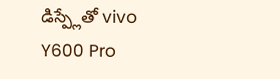డిస్ప్లేతో vivo Y600 Pro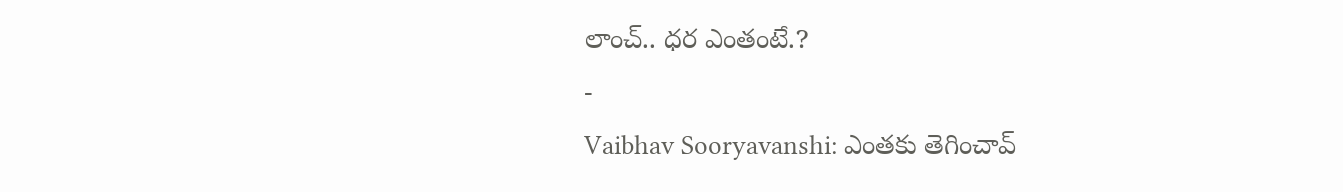లాంచ్.. ధర ఎంతంటే.?
-
Vaibhav Sooryavanshi: ఎంతకు తెగించావ్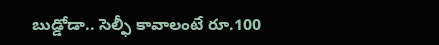బుడ్డోడా.. సెల్ఫీ కావాలంటే రూ.100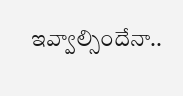ఇవ్వాల్సిందేనా..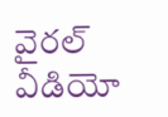వైరల్ వీడియో